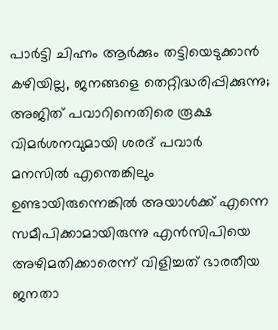പാർട്ടി ചിഹ്നം ആർക്കും തട്ടിയെടുക്കാൻ കഴിയില്ല, ജനങ്ങളെ തെറ്റിദ്ധരിപ്പിക്കുന്നു; അജിത് പവാറിനെതിരെ രൂക്ഷ വിമർശനവുമായി ശരദ് പവാർ
മനസിൽ എന്തെങ്കിലും ഉണ്ടായിരുന്നെങ്കിൽ അയാൾക്ക് എന്നെ സമീപിക്കാമായിരുന്നു എൻസിപിയെ അഴിമതിക്കാരെന്ന് വിളിച്ചത് ഭാരതീയ ജനതാ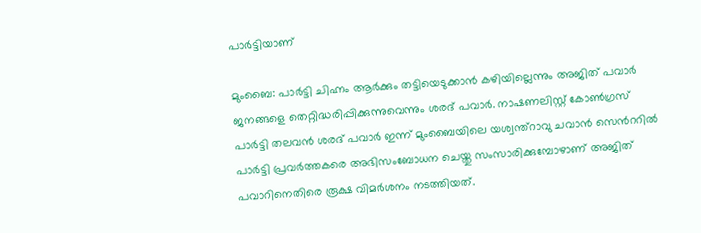പാർട്ടിയാണ്

മുംബൈ: പാർട്ടി ചിഹ്നം ആർക്കും തട്ടിയെടുക്കാൻ കഴിയില്ലെന്നും അജിത് പവാർ ജനങ്ങളെ തെറ്റിദ്ധരിപ്പിക്കുന്നുവെന്നും ശരദ് പവാർ. നാഷണലിസ്റ്റ് കോൺഗ്രസ് പാർട്ടി തലവൻ ശരദ് പവാർ ഇന്ന് മുംബൈയിലെ യശ്വന്ത്റാവു ചവാൻ സെന്‍ററിൽ പാർട്ടി പ്രവർത്തകരെ അഭിസംബോധന ചെയ്തു സംസാരിക്കുമ്പോഴാണ് അജിത് പവാറിനെതിരെ രൂക്ഷ വിമർശനം നടത്തിയത്.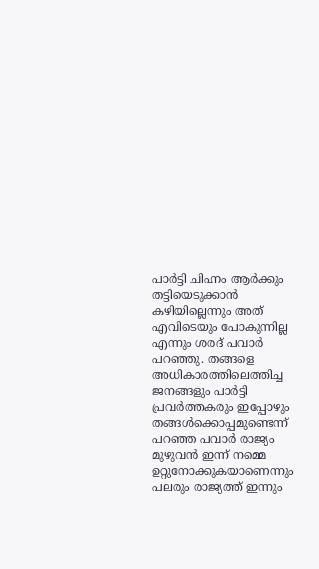പാർട്ടി ചിഹ്നം ആർക്കും തട്ടിയെടുക്കാൻ കഴിയില്ലെന്നും അത് എവിടെയും പോകുന്നില്ല എന്നും ശരദ് പവാർ പറഞ്ഞു. തങ്ങളെ അധികാരത്തിലെത്തിച്ച ജനങ്ങളും പാർട്ടി പ്രവർത്തകരും ഇപ്പോഴും തങ്ങൾക്കൊപ്പമുണ്ടെന്ന് പറഞ്ഞ പവാർ രാജ്യം മുഴുവൻ ഇന്ന് നമ്മെ ഉറ്റുനോക്കുകയാണെന്നും പലരും രാജ്യത്ത് ഇന്നും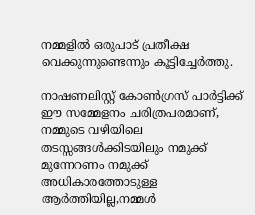നമ്മളിൽ ഒരുപാട് പ്രതീക്ഷ വെക്കുന്നുണ്ടെന്നും കൂട്ടിച്ചേർത്തു.

നാഷണലിസ്റ്റ് കോൺഗ്രസ് പാർട്ടിക്ക് ഈ സമ്മേളനം ചരിത്രപരമാണ്, നമ്മുടെ വഴിയിലെ തടസ്സങ്ങൾക്കിടയിലും നമുക്ക് മുന്നേറണം നമുക്ക് അധികാരത്തോടുള്ള ആർത്തിയില്ല,നമ്മൾ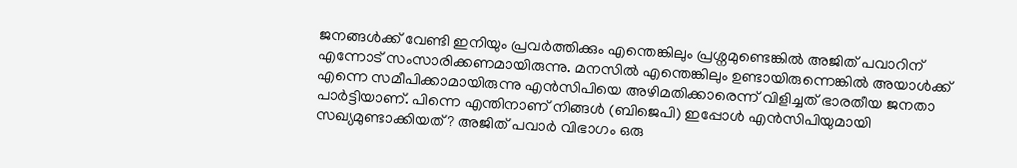ജനങ്ങൾക്ക് വേണ്ടി ഇനിയും പ്രവർത്തിക്കും എന്തെങ്കിലും പ്രശ്നമുണ്ടെങ്കിൽ അജിത് പവാറിന് എന്നോട് സംസാരിക്കണമായിരുന്നു. മനസിൽ എന്തെങ്കിലും ഉണ്ടായിരുന്നെങ്കിൽ അയാൾക്ക് എന്നെ സമീപിക്കാമായിരുന്നു എൻസിപിയെ അഴിമതിക്കാരെന്ന് വിളിച്ചത് ഭാരതീയ ജനതാ പാർട്ടിയാണ്. പിന്നെ എന്തിനാണ് നിങ്ങൾ (ബിജെപി) ഇപ്പോൾ എൻസിപിയുമായി സഖ്യമുണ്ടാക്കിയത്? അജിത് പവാർ വിഭാഗം ഒരു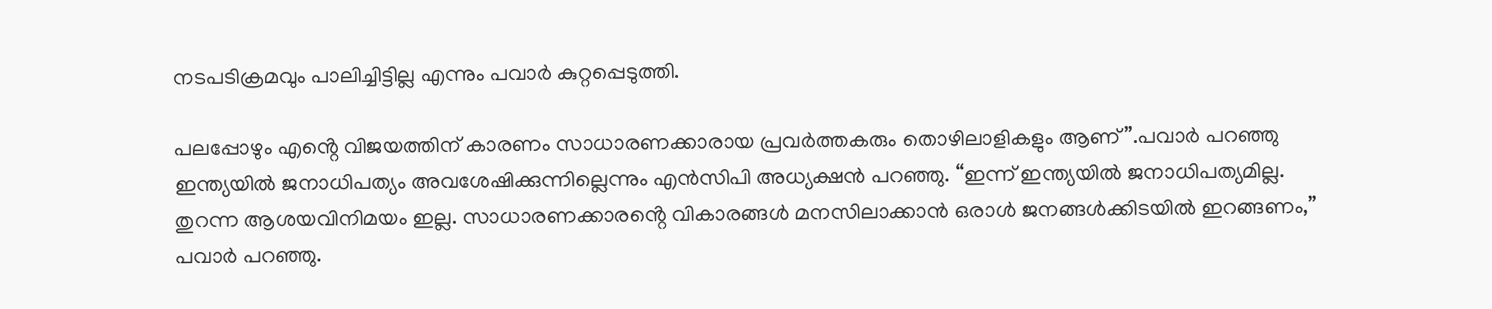നടപടിക്രമവും പാലിച്ചിട്ടില്ല എന്നും പവാർ കുറ്റപ്പെടുത്തി.

പലപ്പോഴും എൻ്റെ വിജയത്തിന് കാരണം സാധാരണക്കാരായ പ്രവർത്തകരും തൊഴിലാളികളും ആണ്”.പവാർ പറഞ്ഞു ഇന്ത്യയിൽ ജനാധിപത്യം അവശേഷിക്കുന്നില്ലെന്നും എൻസിപി അധ്യക്ഷൻ പറഞ്ഞു. “ഇന്ന് ഇന്ത്യയിൽ ജനാധിപത്യമില്ല. തുറന്ന ആശയവിനിമയം ഇല്ല. സാധാരണക്കാരൻ്റെ വികാരങ്ങൾ മനസിലാക്കാൻ ഒരാൾ ജനങ്ങൾക്കിടയിൽ ഇറങ്ങണം,” പവാർ പറഞ്ഞു.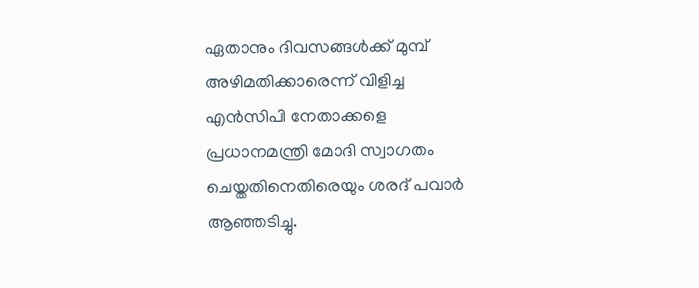ഏതാനും ദിവസങ്ങൾക്ക് മുമ്പ് അഴിമതിക്കാരെന്ന് വിളിച്ച എൻസിപി നേതാക്കളെ പ്രധാനമന്ത്രി മോദി സ്വാഗതം ചെയ്തതിനെതിരെയും ശരദ് പവാർ ആഞ്ഞടിച്ചു.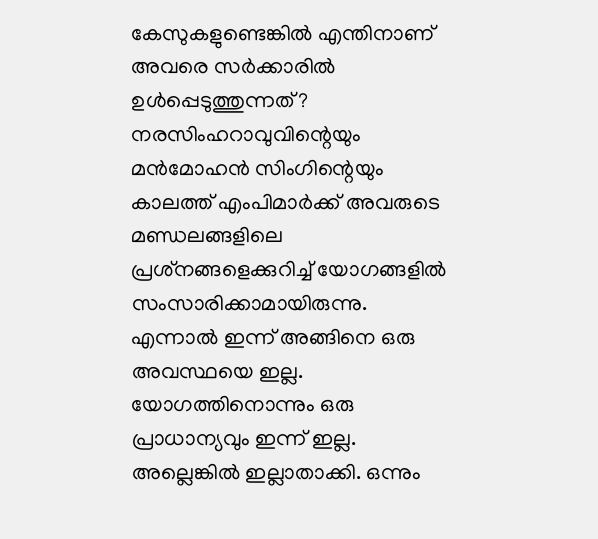കേസുകളുണ്ടെങ്കിൽ എന്തിനാണ് അവരെ സർക്കാരിൽ ഉൾപ്പെടുത്തുന്നത്? നരസിംഹറാവുവിന്റെയും മൻമോഹൻ സിംഗിന്റെയും കാലത്ത് എംപിമാർക്ക് അവരുടെ മണ്ഡലങ്ങളിലെ പ്രശ്‌നങ്ങളെക്കുറിച്ച് യോഗങ്ങളിൽ സംസാരിക്കാമായിരുന്നു. എന്നാൽ ഇന്ന് അങ്ങിനെ ഒരു അവസ്ഥയെ ഇല്ല. യോഗത്തിനൊന്നും ഒരു പ്രാധാന്യവും ഇന്ന് ഇല്ല. അല്ലെങ്കിൽ ഇല്ലാതാക്കി. ഒന്നും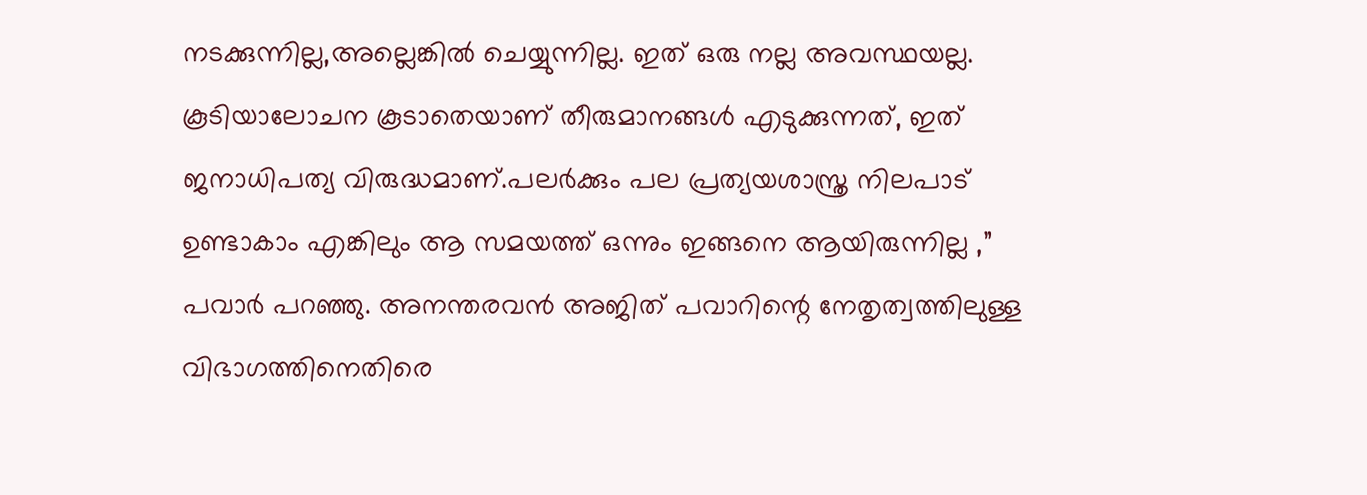നടക്കുന്നില്ല,അല്ലെങ്കിൽ ചെയ്യുന്നില്ല. ഇത് ഒരു നല്ല അവസ്ഥയല്ല. കൂടിയാലോചന കൂടാതെയാണ് തീരുമാനങ്ങൾ എടുക്കുന്നത്, ഇത് ജനാധിപത്യ വിരുദ്ധമാണ്.പലർക്കും പല പ്രത്യയശാസ്ത്ര നിലപാട് ഉണ്ടാകാം എങ്കിലും ആ സമയത്ത് ഒന്നും ഇങ്ങനെ ആയിരുന്നില്ല ,” പവാർ പറഞ്ഞു. അനന്തരവൻ അജിത് പവാറിന്റെ നേതൃത്വത്തിലുള്ള വിഭാഗത്തിനെതിരെ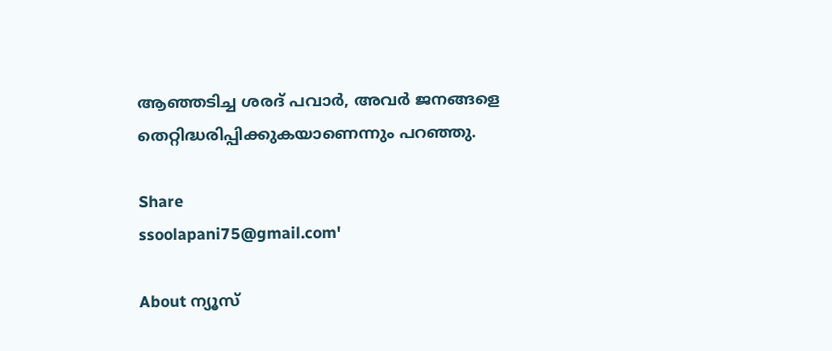ആഞ്ഞടിച്ച ശരദ് പവാർ, അവർ ജനങ്ങളെ തെറ്റിദ്ധരിപ്പിക്കുകയാണെന്നും പറഞ്ഞു.

Share
ssoolapani75@gmail.com'

About ന്യൂസ്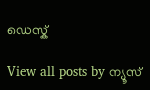ഡെസ്ക്

View all posts by ന്യൂസ്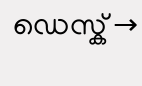ഡെസ്ക് →